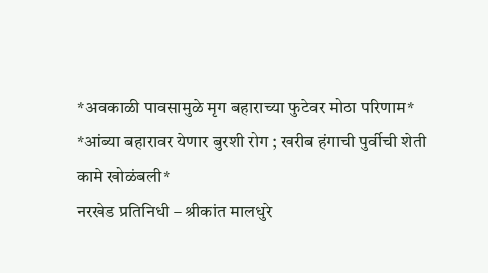*अवकाळी पावसामुळे मृग बहाराच्या फुटेवर मोठा परिणाम*
*आंब्या बहारावर येणार बुरशी रोग ; खरीब हंगाची पुर्वीची शेती कामे खोळंबली*
नरखेड प्रतिनिधी – श्रीकांत मालधुरे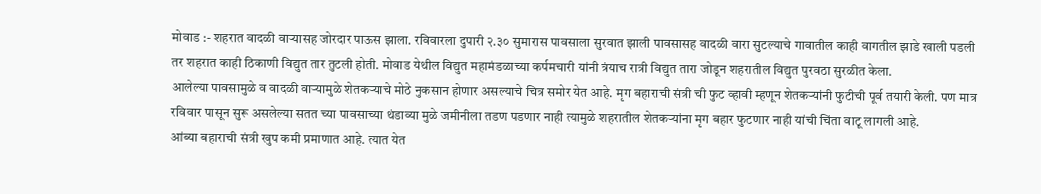मोवाड :- शहरात वादळी वाऱ्यासह जोरदार पाऊस झाला. रविवारला दुपारी २.३० सुमारास पावसाला सुरवात झाली पावसासह वादळी वारा सुटल्याचे गावातील काही वागतील झाडे खाली पडली तर शहरात काही ठिकाणी विद्युत तार तुटली होती. मोवाड येथील विद्युत महामंडळाच्या कर्पमचारी यांनी त्रंयाच रात्री विद्युत तारा जोडून शहरातील विद्युत पुरवठा सुरळीत केला.
आलेल्या पावसामुळे व वादळी वाऱ्यामुळे शेतकऱ्याचे मोठे नुकसान होणार असल्याचे चित्र समोर येत आहे. मृग बहाराची संत्री ची फुट व्हावी म्हणून शेतकऱ्यांनी फुटीची पूर्व तयारी केली. पण मात्र रविवार पासून सुरू असलेल्या सतत च्या पावसाच्या थंडाव्या मुळे जमीनीला तडण पडणार नाही त्यामुळे शहरातील शेतकऱ्यांना मृग बहार फुटणार नाही यांची चिंता वाटू लागली आहे.
आंब्या बहाराची संत्री खुप कमी प्रमाणात आहे. त्यात येत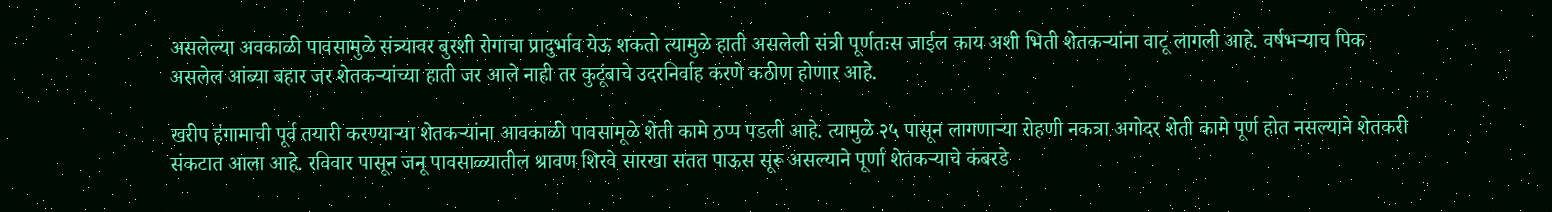असलेल्या अवकाळी पावसामुळे संत्र्यावर बुरशी रोगाचा प्रादुर्भाव येऊ शकतो त्यामुळे हाती असलेली संत्री पूर्णतःस जाईल काय अशी भिती शेतकऱ्यांना वाटू लागली आहे. वर्षभऱ्याच पिक असलेल आंब्या बहार जर शेतकऱ्यांच्या हाती जर आले नाही तर कुटूंबाचे उदरनिर्वाह करणे कठीण होणार आहे.

खरीप हंगामाची पूर्व तयारी करण्याऱ्या शेतकऱ्यांना आवकाळी पावसामूळे शेती कामे ठप्प पडली आहे. त्यामुळे २५ पासून लागणाऱ्या रोहणी नकत्रा अगोदर शेती कामे पूर्ण होत नसल्याने शेतकरी संकटात आला आहे. रविवार पासून जनू पावसाळ्यातील श्रावण शिरवे सारखा सतत पाऊस सूरू असल्याने पूर्णा शेतकऱ्याचे कंबरडे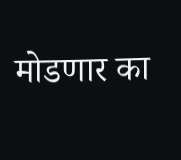मोडणार का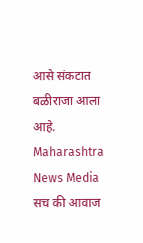आसे संकटात बळीराजा आला आहे.
Maharashtra News Media सच की आवाज